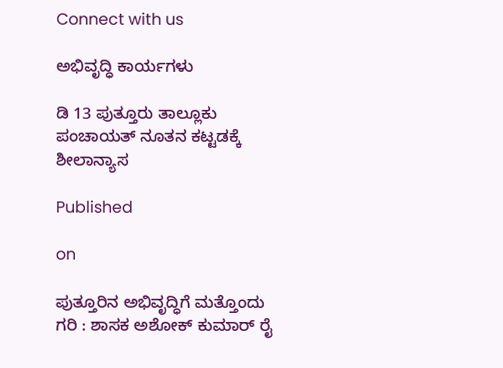Connect with us

ಅಭಿವೃದ್ಧಿ ಕಾರ್ಯಗಳು

ಡಿ 13 ಪುತ್ತೂರು ತಾಲ್ಲೂಕು ಪಂಚಾಯತ್ ನೂತನ ಕಟ್ಟಡಕ್ಕೆ ಶೀಲಾನ್ಯಾಸ

Published

on

ಪುತ್ತೂರಿನ ಅಭಿವೃದ್ಧಿಗೆ ಮತ್ತೊಂದು ಗರಿ : ಶಾಸಕ ಅಶೋಕ್ ಕುಮಾರ್ ರೈ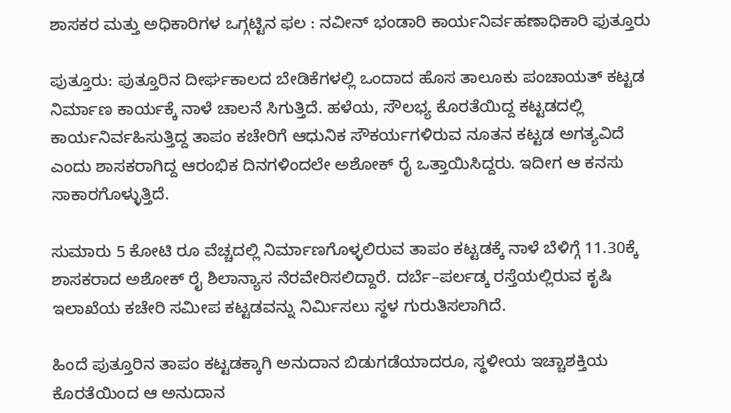ಶಾಸಕರ ಮತ್ತು ಅಧಿಕಾರಿಗಳ ಒಗ್ಗಟ್ಟಿನ ಫಲ : ನವೀನ್ ಭಂಡಾರಿ ಕಾರ್ಯನಿರ್ವಹಣಾಧಿಕಾರಿ ಫುತ್ತೂರು

ಪುತ್ತೂರು: ಪುತ್ತೂರಿನ ದೀರ್ಘಕಾಲದ ಬೇಡಿಕೆಗಳಲ್ಲಿ ಒಂದಾದ ಹೊಸ ತಾಲೂಕು ಪಂಚಾಯತ್‌ ಕಟ್ಟಡ ನಿರ್ಮಾಣ ಕಾರ್ಯಕ್ಕೆ ನಾಳೆ ಚಾಲನೆ ಸಿಗುತ್ತಿದೆ. ಹಳೆಯ, ಸೌಲಭ್ಯ ಕೊರತೆಯಿದ್ದ ಕಟ್ಟಡದಲ್ಲಿ ಕಾರ್ಯನಿರ್ವಹಿಸುತ್ತಿದ್ದ ತಾಪಂ ಕಚೇರಿಗೆ ಆಧುನಿಕ ಸೌಕರ್ಯಗಳಿರುವ ನೂತನ ಕಟ್ಟಡ ಅಗತ್ಯವಿದೆ ಎಂದು ಶಾಸಕರಾಗಿದ್ದ ಆರಂಭಿಕ ದಿನಗಳಿಂದಲೇ ಅಶೋಕ್ ರೈ ಒತ್ತಾಯಿಸಿದ್ದರು. ಇದೀಗ ಆ ಕನಸು ಸಾಕಾರಗೊಳ್ಳುತ್ತಿದೆ.

ಸುಮಾರು 5 ಕೋಟಿ ರೂ ವೆಚ್ಚದಲ್ಲಿ ನಿರ್ಮಾಣಗೊಳ್ಳಲಿರುವ ತಾಪಂ ಕಟ್ಟಡಕ್ಕೆ ನಾಳೆ ಬೆಳಿಗ್ಗೆ 11.30ಕ್ಕೆ ಶಾಸಕರಾದ ಅಶೋಕ್ ರೈ ಶಿಲಾನ್ಯಾಸ ನೆರವೇರಿಸಲಿದ್ದಾರೆ. ದರ್ಬೆ–ಪರ್ಲಡ್ಕ ರಸ್ತೆಯಲ್ಲಿರುವ ಕೃಷಿ ಇಲಾಖೆಯ ಕಚೇರಿ ಸಮೀಪ ಕಟ್ಟಡವನ್ನು ನಿರ್ಮಿಸಲು ಸ್ಥಳ ಗುರುತಿಸಲಾಗಿದೆ.

ಹಿಂದೆ ಪುತ್ತೂರಿನ ತಾಪಂ ಕಟ್ಟಡಕ್ಕಾಗಿ ಅನುದಾನ ಬಿಡುಗಡೆಯಾದರೂ, ಸ್ಥಳೀಯ ಇಚ್ಚಾಶಕ್ತಿಯ ಕೊರತೆಯಿಂದ ಆ ಅನುದಾನ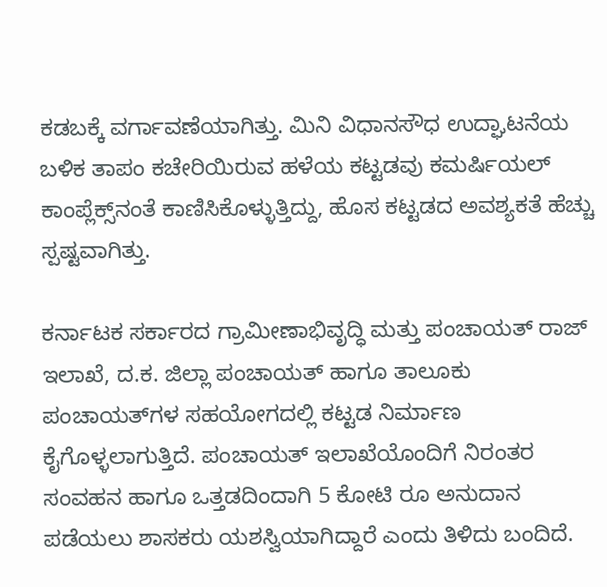ಕಡಬಕ್ಕೆ ವರ್ಗಾವಣೆಯಾಗಿತ್ತು. ಮಿನಿ ವಿಧಾನಸೌಧ ಉದ್ಘಾಟನೆಯ ಬಳಿಕ ತಾಪಂ ಕಚೇರಿಯಿರುವ ಹಳೆಯ ಕಟ್ಟಡವು ಕಮರ್ಷಿಯಲ್ ಕಾಂಪ್ಲೆಕ್ಸ್‌ನಂತೆ ಕಾಣಿಸಿಕೊಳ್ಳುತ್ತಿದ್ದು, ಹೊಸ ಕಟ್ಟಡದ ಅವಶ್ಯಕತೆ ಹೆಚ್ಚು ಸ್ಪಷ್ಟವಾಗಿತ್ತು.

ಕರ್ನಾಟಕ ಸರ್ಕಾರದ ಗ್ರಾಮೀಣಾಭಿವೃದ್ಧಿ ಮತ್ತು ಪಂಚಾಯತ್‌ ರಾಜ್‌ ಇಲಾಖೆ, ದ.ಕ. ಜಿಲ್ಲಾ ಪಂಚಾಯತ್‌ ಹಾಗೂ ತಾಲೂಕು ಪಂಚಾಯತ್‌ಗಳ ಸಹಯೋಗದಲ್ಲಿ ಕಟ್ಟಡ ನಿರ್ಮಾಣ ಕೈಗೊಳ್ಳಲಾಗುತ್ತಿದೆ. ಪಂಚಾಯತ್ ಇಲಾಖೆಯೊಂದಿಗೆ ನಿರಂತರ ಸಂವಹನ ಹಾಗೂ ಒತ್ತಡದಿಂದಾಗಿ 5 ಕೋಟಿ ರೂ ಅನುದಾನ ಪಡೆಯಲು ಶಾಸಕರು ಯಶಸ್ವಿಯಾಗಿದ್ದಾರೆ ಎಂದು ತಿಳಿದು ಬಂದಿದೆ.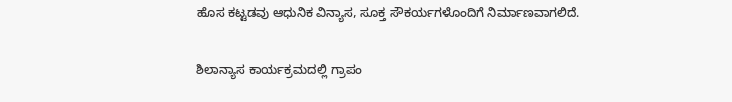ಹೊಸ ಕಟ್ಟಡವು ಆಧುನಿಕ ವಿನ್ಯಾಸ, ಸೂಕ್ತ ಸೌಕರ್ಯಗಳೊಂದಿಗೆ ನಿರ್ಮಾಣವಾಗಲಿದೆ.

ಶಿಲಾನ್ಯಾಸ ಕಾರ್ಯಕ್ರಮದಲ್ಲಿ ಗ್ರಾಪಂ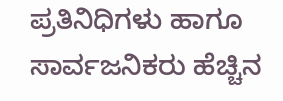ಪ್ರತಿನಿಧಿಗಳು ಹಾಗೂ ಸಾರ್ವಜನಿಕರು ಹೆಚ್ಚಿನ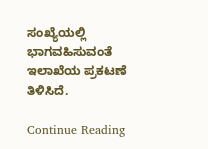ಸಂಖ್ಯೆಯಲ್ಲಿ ಭಾಗವಹಿಸುವಂತೆ ಇಲಾಖೆಯ ಪ್ರಕಟಣೆ ತಿಳಿಸಿದೆ.

Continue Reading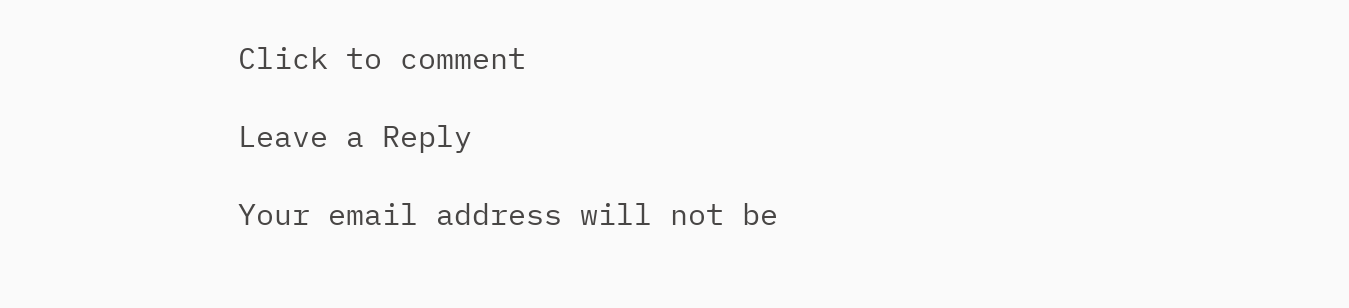Click to comment

Leave a Reply

Your email address will not be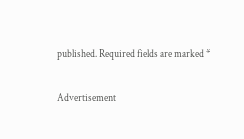published. Required fields are marked *

Advertisement